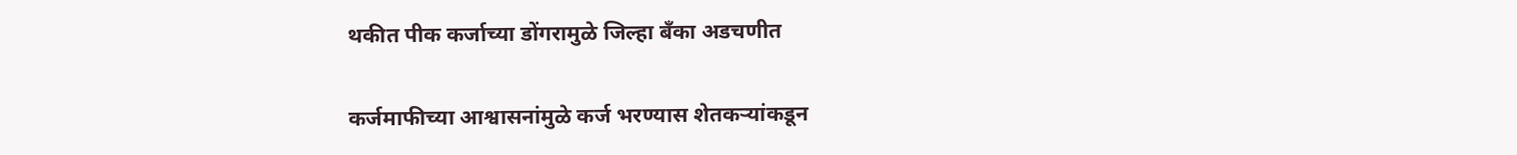थकीत पीक कर्जाच्या डोंगरामुळे जिल्हा बँका अडचणीत

कर्जमाफीच्या आश्वासनांमुळे कर्ज भरण्यास शेतकऱ्यांकडून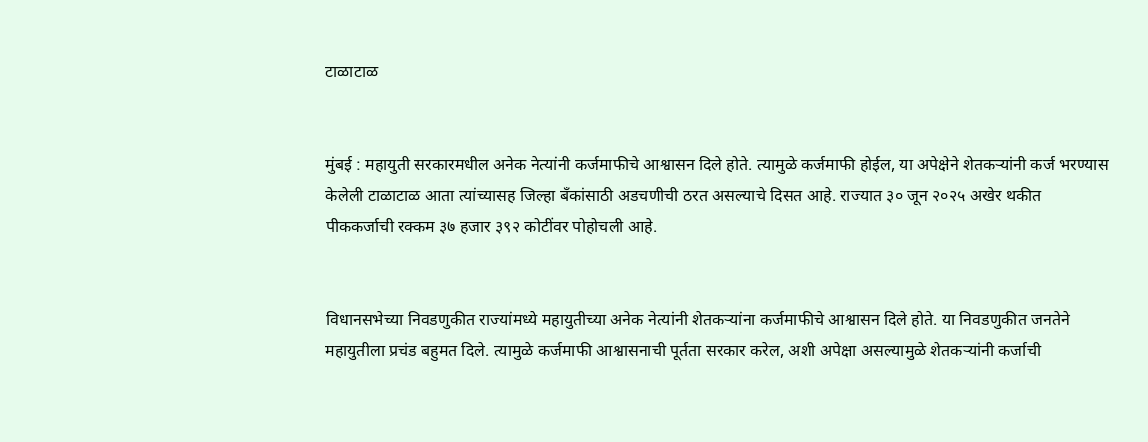टाळाटाळ


मुंबई : महायुती सरकारमधील अनेक नेत्यांनी कर्जमाफीचे आश्वासन दिले होते. त्यामुळे कर्जमाफी होईल, या अपेक्षेने शेतकऱ्यांनी कर्ज भरण्यास केलेली टाळाटाळ आता त्यांच्यासह जिल्हा बँकांसाठी अडचणीची ठरत असल्याचे दिसत आहे. राज्यात ३० जून २०२५ अखेर थकीत पीककर्जाची रक्कम ३७ हजार ३९२ कोटींवर पोहोचली आहे.


विधानसभेच्या निवडणुकीत राज्यांमध्ये महायुतीच्या अनेक नेत्यांनी शेतकऱ्यांना कर्जमाफीचे आश्वासन दिले होते. या निवडणुकीत जनतेने महायुतीला प्रचंड बहुमत दिले. त्यामुळे कर्जमाफी आश्वासनाची पूर्तता सरकार करेल, अशी अपेक्षा असल्यामुळे शेतकऱ्यांनी कर्जाची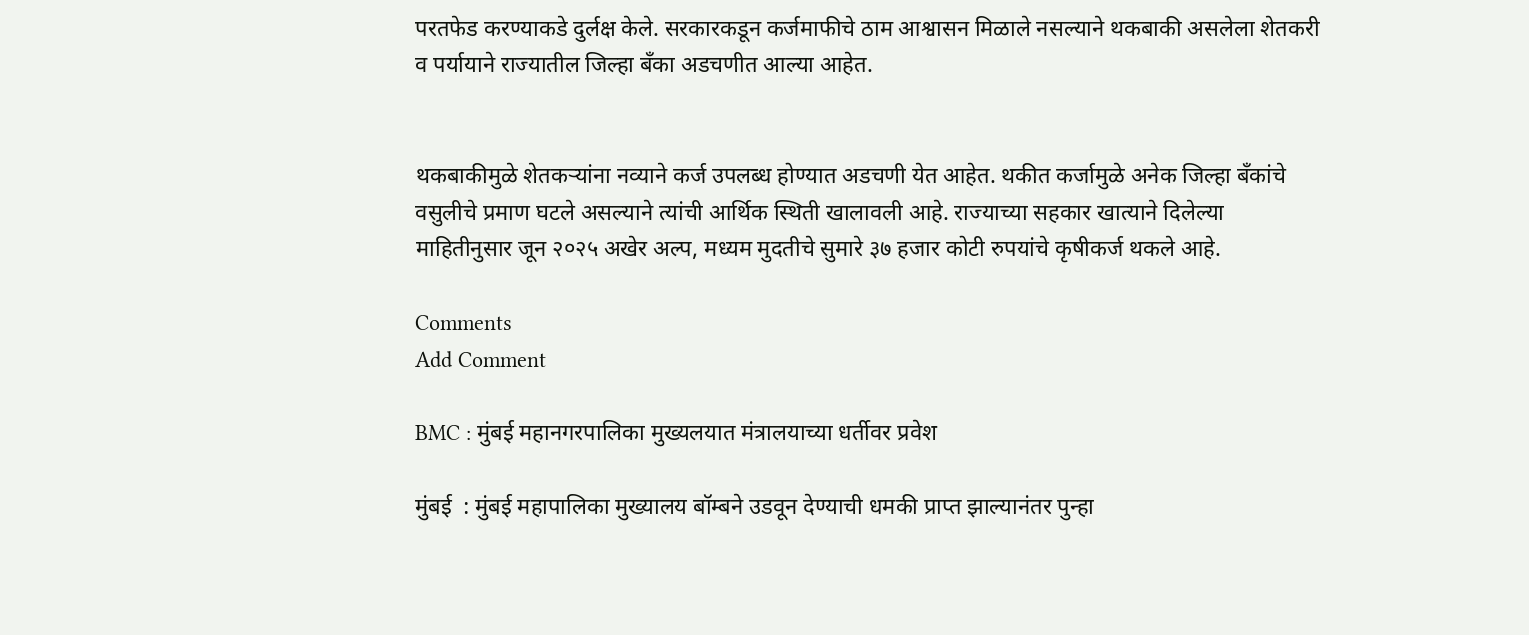परतफेड करण्याकडे दुर्लक्ष केले. सरकारकडून कर्जमाफीचे ठाम आश्वासन मिळाले नसल्याने थकबाकी असलेला शेतकरी व पर्यायाने राज्यातील जिल्हा बँका अडचणीत आल्या आहेत.


थकबाकीमुळे शेतकऱ्यांना नव्याने कर्ज उपलब्ध होण्यात अडचणी येत आहेत. थकीत कर्जामुळे अनेक जिल्हा बँकांचे वसुलीचे प्रमाण घटले असल्याने त्यांची आर्थिक स्थिती खालावली आहे. राज्याच्या सहकार खात्याने दिलेल्या माहितीनुसार जून २०२५ अखेर अल्प, मध्यम मुदतीचे सुमारे ३७ हजार कोटी रुपयांचे कृषीकर्ज थकले आहे.

Comments
Add Comment

BMC : मुंबई महानगरपालिका मुख्यलयात मंत्रालयाच्या धर्तीवर प्रवेश

मुंबई  : मुंबई महापालिका मुख्यालय बॉम्बने उडवून देण्याची धमकी प्राप्त झाल्यानंतर पुन्हा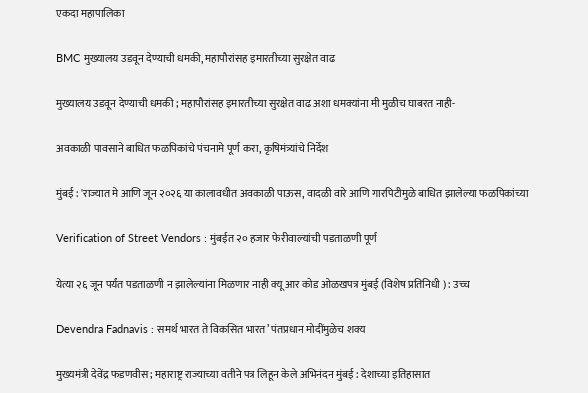एकदा महापालिका

BMC मुख्यालय उडवून देण्याची धमकी, महापौरांसह इमारतीच्या सुरक्षेत वाढ

मुख्यालय उडवून देण्याची धमकी ; महापौरांसह इमारतीच्या सुरक्षेत वाढ अशा धमक्यांना मी मुळीच घाबरत नाही-

अवकाळी पावसाने बाधित फळपिकांचे पंचनामे पूर्ण करा, कृषिमंत्र्यांचे निर्देश

मुंबई : 'राज्यात मे आणि जून २०२६ या कालावधीत अवकाळी पाऊस, वादळी वारे आणि गारपिटीमुळे बाधित झालेल्या फळपिकांच्या

Verification of Street Vendors : मुंबईत २० हजार फेरीवाल्यांची पडताळणी पूर्ण

येत्या २६ जून पर्यंत पडताळणी न झालेल्यांना मिळणार नाही क्यू आर कोड ओळखपत्र मुंबई (विशेष प्रतिनिधी ) : उच्‍च

Devendra Fadnavis : समर्थ भारत ते विकसित भारत’ पंतप्रधान मोदींमुळेच शक्य

मुख्यमंत्री देवेंद्र फडणवीस; महाराष्ट्र राज्याच्या वतीने पत्र लिहून केले अभिनंदन मुंबई : देशाच्या इतिहासात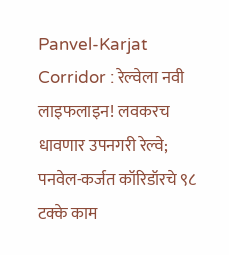Panvel-Karjat Corridor : रेल्वेला नवी लाइफलाइन! लवकरच धावणार उपनगरी रेल्वे; पनवेल-कर्जत कॉरिडॉरचे ९८ टक्के काम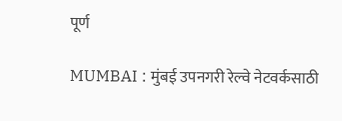पूर्ण

MUMBAI : मुंबई उपनगरी रेल्वे नेटवर्कसाठी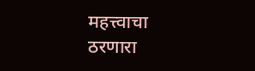महत्त्वाचा ठरणारा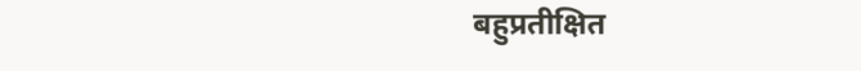बहुप्रतीक्षित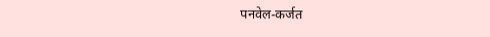पनवेल-कर्जत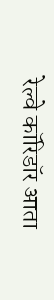रेल्वे कॉरिडॉर आता